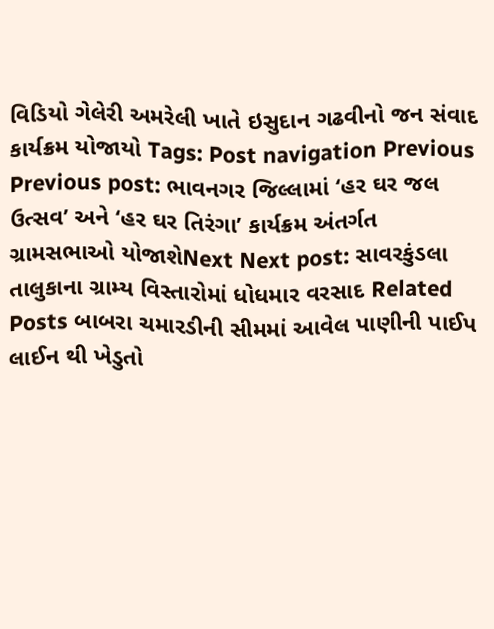વિડિયો ગેલેરી અમરેલી ખાતે ઇસુદાન ગઢવીનો જન સંવાદ કાર્યક્રમ યોજાયો Tags: Post navigation Previous Previous post: ભાવનગર જિલ્લામાં ‘હર ઘર જલ ઉત્સવ’ અને ‘હર ઘર તિરંગા’ કાર્યક્રમ અંતર્ગત ગ્રામસભાઓ યોજાશેNext Next post: સાવરકુંડલા તાલુકાના ગ્રામ્ય વિસ્તારોમાં ધોધમાર વરસાદ Related Posts બાબરા ચમારડીની સીમમાં આવેલ પાણીની પાઈપ લાઈન થી ખેડુતો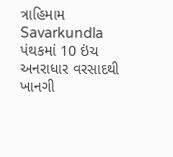ત્રાહિમામ Savarkundla પંથકમાં 10 ઇંચ અનરાધાર વરસાદથી ખાનગી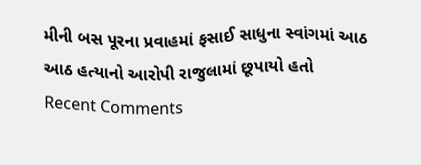મીની બસ પૂરના પ્રવાહમાં ફસાઈ સાધુના સ્વાંગમાં આઠ આઠ હત્યાનો આરોપી રાજુલામાં છૂપાયો હતો
Recent Comments